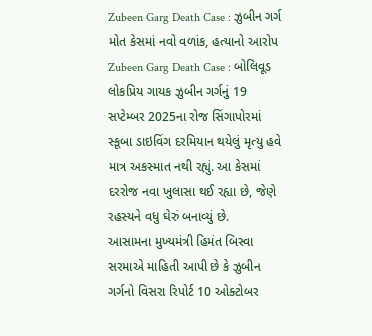Zubeen Garg Death Case : ઝુબીન ગર્ગ મોત કેસમાં નવો વળાંક, હત્યાનો આરોપ
Zubeen Garg Death Case : બોલિવૂડ લોકપ્રિય ગાયક ઝુબીન ગર્ગનું 19 સપ્ટેમ્બર 2025ના રોજ સિંગાપોરમાં સ્કૂબા ડાઇવિંગ દરમિયાન થયેલું મૃત્યુ હવે માત્ર અકસ્માત નથી રહ્યું. આ કેસમાં દરરોજ નવા ખુલાસા થઈ રહ્યા છે, જેણે રહસ્યને વધુ ઘેરું બનાવ્યું છે.
આસામના મુખ્યમંત્રી હિમંત બિસ્વા સરમાએ માહિતી આપી છે કે ઝુબીન ગર્ગનો વિસરા રિપોર્ટ 10 ઓક્ટોબર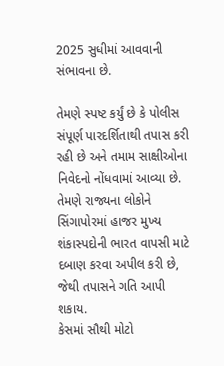2025 સુધીમાં આવવાની સંભાવના છે.

તેમણે સ્પષ્ટ કર્યું છે કે પોલીસ સંપૂર્ણ પારદર્શિતાથી તપાસ કરી રહી છે અને તમામ સાક્ષીઓના નિવેદનો નોંધવામાં આવ્યા છે. તેમણે રાજ્યના લોકોને સિંગાપોરમાં હાજર મુખ્ય શંકાસ્પદોની ભારત વાપસી માટે દબાણ કરવા અપીલ કરી છે, જેથી તપાસને ગતિ આપી શકાય.
કેસમાં સૌથી મોટો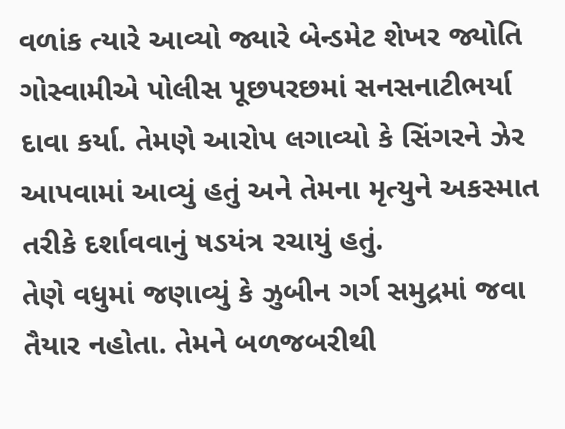વળાંક ત્યારે આવ્યો જ્યારે બેન્ડમેટ શેખર જ્યોતિ ગોસ્વામીએ પોલીસ પૂછપરછમાં સનસનાટીભર્યા દાવા કર્યા. તેમણે આરોપ લગાવ્યો કે સિંગરને ઝેર આપવામાં આવ્યું હતું અને તેમના મૃત્યુને અકસ્માત તરીકે દર્શાવવાનું ષડયંત્ર રચાયું હતું.
તેણે વધુમાં જણાવ્યું કે ઝુબીન ગર્ગ સમુદ્રમાં જવા તૈયાર નહોતા. તેમને બળજબરીથી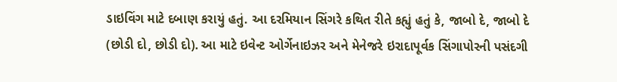ડાઇવિંગ માટે દબાણ કરાયું હતું. આ દરમિયાન સિંગરે કથિત રીતે કહ્યું હતું કે, જાબો દે, જાબો દે (છોડી દો, છોડી દો). આ માટે ઇવેન્ટ ઓર્ગેનાઇઝર અને મેનેજરે ઇરાદાપૂર્વક સિંગાપોરની પસંદગી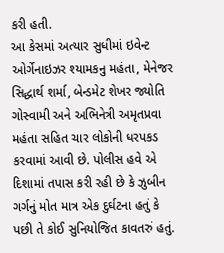કરી હતી.
આ કેસમાં અત્યાર સુધીમાં ઇવેન્ટ ઓર્ગેનાઇઝર શ્યામકનુ મહંતા, મેનેજર સિદ્ધાર્થ શર્મા, બેન્ડમેટ શેખર જ્યોતિ ગોસ્વામી અને અભિનેત્રી અમૃતપ્રવા મહંતા સહિત ચાર લોકોની ધરપકડ કરવામાં આવી છે. પોલીસ હવે એ દિશામાં તપાસ કરી રહી છે કે ઝુબીન ગર્ગનું મોત માત્ર એક દુર્ઘટના હતું કે પછી તે કોઈ સુનિયોજિત કાવતરું હતું.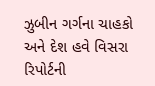ઝુબીન ગર્ગના ચાહકો અને દેશ હવે વિસરા રિપોર્ટની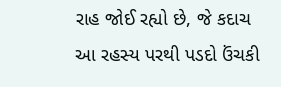રાહ જોઈ રહ્યો છે, જે કદાચ આ રહસ્ય પરથી પડદો ઉંચકી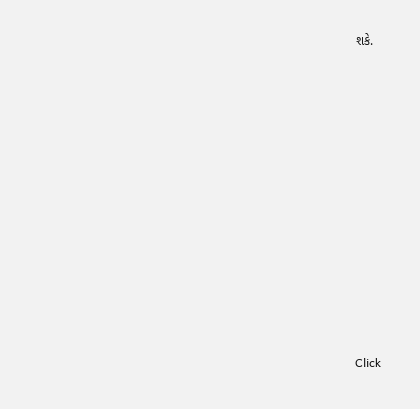શકે.












Click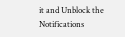it and Unblock the Notifications